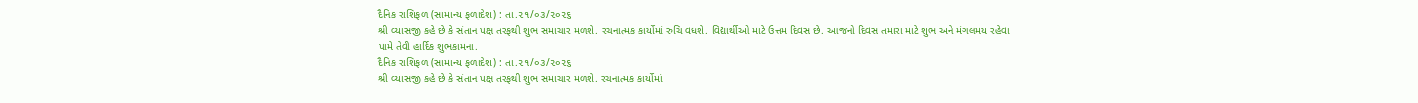દૈનિક રાશિફળ (સામાન્ય ફળાદેશ) : તા.૨૧/૦૩/૨૦૨૬
શ્રી વ્યાસજી કહે છે કે સંતાન પક્ષ તરફથી શુભ સમાચાર મળશે. રચનાત્મક કાર્યોમાં રુચિ વધશે. વિદ્યાર્થીઓ માટે ઉત્તમ દિવસ છે. આજનો દિવસ તમારા માટે શુભ અને મંગલમય રહેવા પામે તેવી હાર્દિક શુભકામના.
દૈનિક રાશિફળ (સામાન્ય ફળાદેશ) : તા.૨૧/૦૩/૨૦૨૬
શ્રી વ્યાસજી કહે છે કે સંતાન પક્ષ તરફથી શુભ સમાચાર મળશે. રચનાત્મક કાર્યોમાં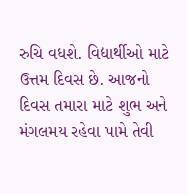રુચિ વધશે. વિદ્યાર્થીઓ માટે ઉત્તમ દિવસ છે. આજનો દિવસ તમારા માટે શુભ અને મંગલમય રહેવા પામે તેવી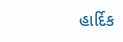હાર્દિક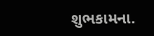શુભકામના.